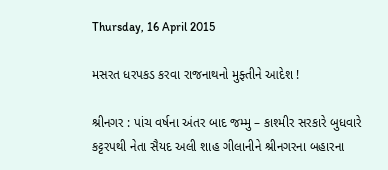Thursday, 16 April 2015

મસરત ધરપકડ કરવા રાજનાથનો મુફ્તીને આદેશ !

શ્રીનગર : પાંચ વર્ષના અંતર બાદ જમ્મુ – કાશ્મીર સરકારે બુધવારે કટ્ટરપથી નેતા સૈયદ અલી શાહ ગીલાનીને શ્રીનગરના બહારના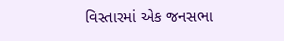વિસ્તારમાં એક જનસભા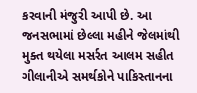કરવાની મંજુરી આપી છે. આ જનસભામાં છેલ્લા મહીને જેલમાંથી મુક્ત થયેલા મસર્રત આલમ સહીત ગીલાનીએ સમર્થકોને પાકિસ્તાનના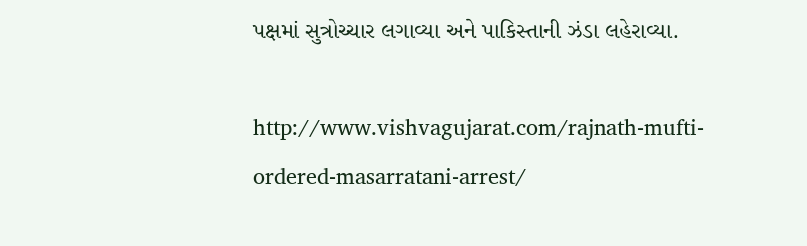પક્ષમાં સુત્રોચ્ચાર લગાવ્યા અને પાકિસ્તાની ઝંડા લહેરાવ્યા.

http://www.vishvagujarat.com/rajnath-mufti-ordered-masarratani-arrest/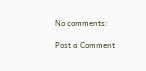No comments:

Post a Comment